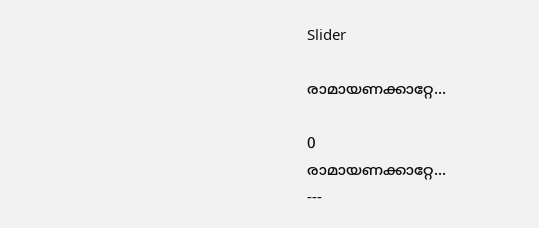Slider

രാമായണക്കാറ്റേ...

0
രാമായണക്കാറ്റേ...
---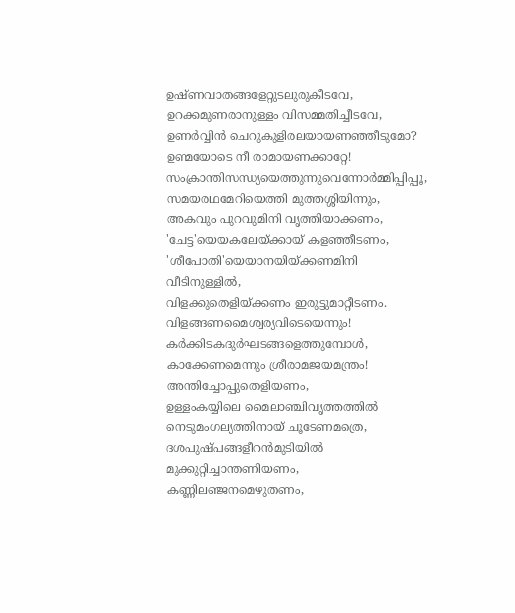ഉഷ്ണവാതങ്ങളേറ്റുടലുരുകീടവേ,
ഉറക്കമുണരാനുള്ളം വിസമ്മതിച്ചീടവേ,
ഉണര്‍വ്വിന്‍ ചെറുകുളിരലയായണഞ്ഞീടുമോ?
ഉണ്മയോടെ നീ രാമായണക്കാറ്റേ!
സംക്രാന്തിസന്ധ്യയെത്തുന്നുവെന്നോര്‍മ്മിപ്പിപ്പൂ,
സമയരഥമേറിയെത്തി മുത്തശ്ശിയിന്നും,
അകവും പുറവുമിനി വൃത്തിയാക്കണം,
'ചേട്ട'യെയകലേയ്ക്കായ് കളഞ്ഞീടണം,
'ശീപോതി'യെയാനയിയ്ക്കണമിനി വീടിനുള്ളില്‍,
വിളക്കുതെളിയ്ക്കണം ഇരുട്ടുമാറ്റീടണം.
വിളങ്ങണമൈശ്വര്യവിടെയെന്നും!
കര്‍ക്കിടകദുര്‍ഘടങ്ങളെത്തുമ്പോള്‍,
കാക്കേണമെന്നും ശ്രീരാമജയമന്ത്രം!
അന്തിച്ചോപ്പുതെളിയണം,
ഉള്ളംകയ്യിലെ മൈലാഞ്ചിവൃത്തത്തില്‍
നെടുമംഗല്യത്തിനായ് ചൂടേണമത്രെ,
ദശപുഷ്പങ്ങളീറന്‍മുടിയില്‍
മുക്കുറ്റിച്ചാന്തണിയണം,
കണ്ണിലഞ്ജനമെഴുതണം,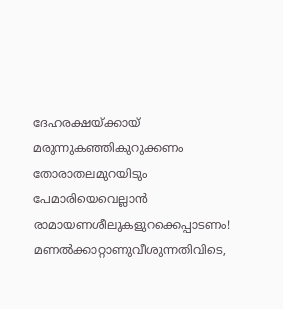ദേഹരക്ഷയ്ക്കായ് മരുന്നുകഞ്ഞികുറുക്കണം
തോരാതലമുറയിടും പേമാരിയെവെല്ലാന്‍
രാമായണശീലുകളുറക്കെപ്പാടണം!
മണല്‍ക്കാറ്റാണുവീശുന്നതിവിടെ,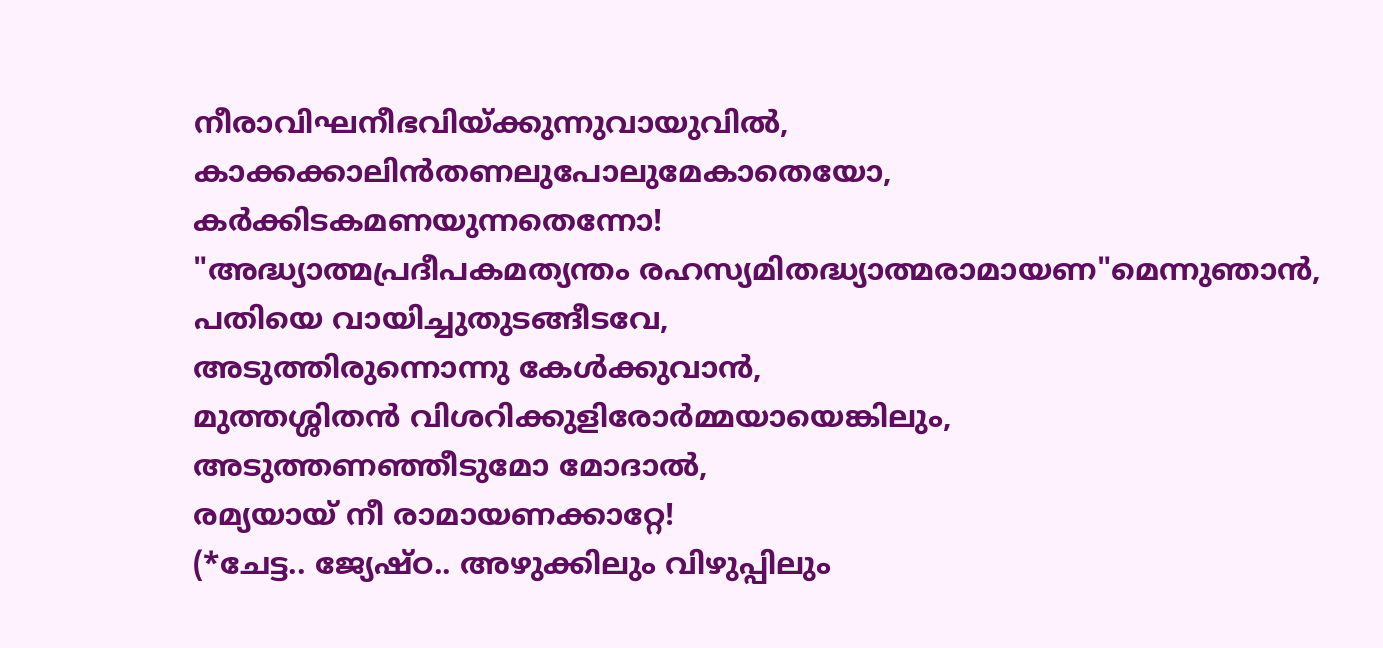നീരാവിഘനീഭവിയ്ക്കുന്നുവായുവില്‍,
കാക്കക്കാലിന്‍തണലുപോലുമേകാതെയോ,
കര്‍ക്കിടകമണയുന്നതെന്നോ!
"അദ്ധ്യാത്മപ്രദീപകമത്യന്തം രഹസ്യമിതദ്ധ്യാത്മരാമായണ"മെന്നുഞാന്‍,
പതിയെ വായിച്ചുതുടങ്ങീടവേ,
അടുത്തിരുന്നൊന്നു കേള്‍ക്കുവാന്‍,
മുത്തശ്ശിതന്‍ വിശറിക്കുളിരോര്‍മ്മയായെങ്കിലും,
അടുത്തണഞ്ഞീടുമോ മോദാല്‍,
രമ്യയായ് നീ രാമായണക്കാറ്റേ!
(*ചേട്ട.. ജ്യേഷ്ഠ.. അഴുക്കിലും വിഴുപ്പിലും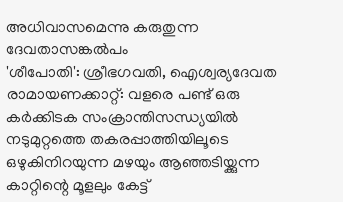അധിവാസമെന്നു കരുതുന്ന ദേവതാസങ്കല്‍പം
'ശീപോതി': ശ്രീഭഗവതി, ഐശ്വര്യദേവത
രാമായണക്കാറ്റ്: വളരെ പണ്ട് ഒരു കര്‍ക്കിടക സംക്രാന്തിസന്ധ്യയില്‍ നടുമുറ്റത്തെ തകരപ്പാത്തിയിലൂടെ ഒഴുകിനിറയുന്ന മഴയും ആഞ്ഞടിയ്ക്കുന്ന കാറ്റിന്റെ മൂളലും കേട്ട്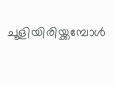ചൂളിയിരിയ്ക്കമ്പോള്‍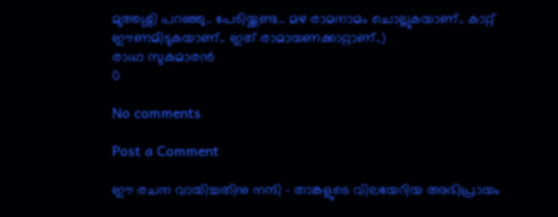മുത്തശ്ശി പറഞ്ഞു.. പേടിയ്ക്കണ്ട.. മഴ രാമനാമം ചൊല്ലുകയാണ്.. കാറ്റ് ഈണമിടുകയാണ്.. ഇത് രാമായണക്കാറ്റാണ്..)
രാധാ സുകുമാരന്‍
0

No comments

Post a Comment

ഈ രചന വായിച്ചതിനു നന്ദി - താങ്കളുടെ വിലയേറിയ അഭിപ്രായം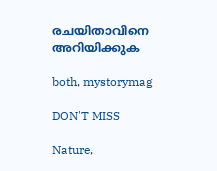രചയിതാവിനെ അറിയിക്കുക

both, mystorymag

DON'T MISS

Nature,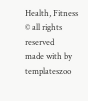Health, Fitness
© all rights reserved
made with by templateszoo